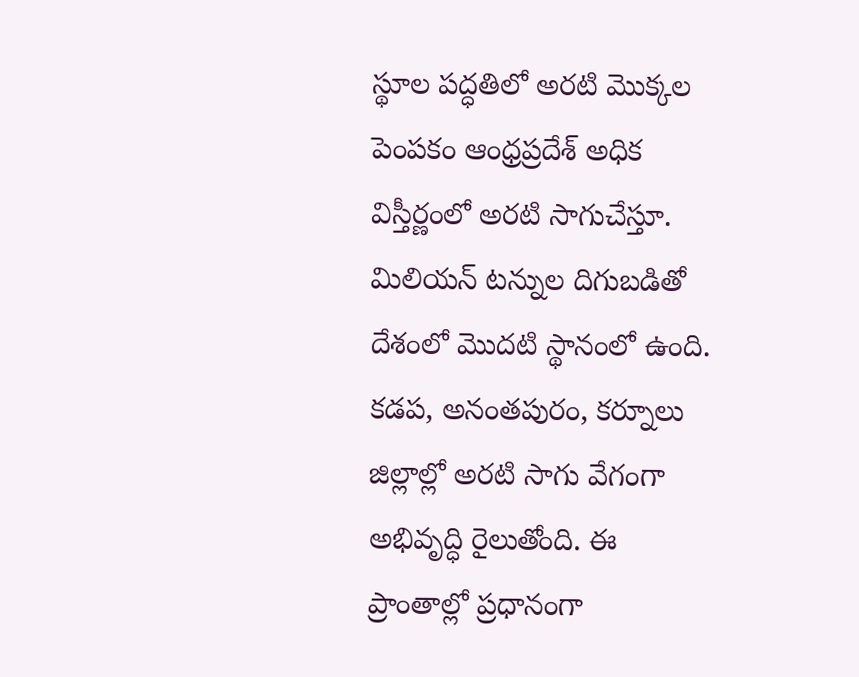స్థూల పద్ధతిలో అరటి మొక్కల పెంపకం ఆంధ్రప్రదేశ్ అధిక విస్తీర్ణంలో అరటి సాగుచేస్తూ. మిలియన్ టన్నుల దిగుబడితో దేశంలో మొదటి స్థానంలో ఉంది. కడప, అనంతపురం, కర్నూలు జిల్లాల్లో అరటి సాగు వేగంగా అభివృద్ధి రైలుతోంది. ఈ ప్రాంతాల్లో ప్రధానంగా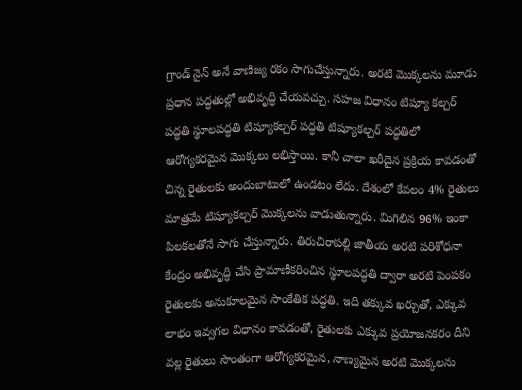గ్రాండ్ నైన్ అనే వాణిజ్య రకం సాగుచేస్తున్నారు. అరటి మొక్కలను మూడు ప్రధాన పద్ధతుల్లో అభివృద్ధి చేయవచ్చు. సహజ విధానం టిష్యూ కల్చర్ పద్ధతి స్థూలపద్ధతి టిష్యూకల్చర్ పద్ధతి టిష్యూకల్చర్ పద్ధతిలో ఆరోగ్యకరమైన మొక్కలు లభిస్తాయి. కానీ చాలా ఖరీదైన ప్రక్రియ కావడంతో చిన్న రైతులకు అందుబాటులో ఉండటం లేదు. దేశంలో కేవలం 4% రైతులు మాత్రమే టిష్యూకల్చర్ మొక్కలను వాడుతున్నారు. మిగిలిన 96% ఇంకా పిలకలతోనే సాగు చేస్తున్నారు. తిరుచిరాపల్లి జాతీయ అరటి పరిశోధనా కేంద్రం అభివృద్ధి చేసి ప్రామాణీకరించిన స్థూలపద్ధతి ద్వారా అరటి పెంపకం రైతులకు అనుకూలమైన సాంకేతిక పద్ధతి. ఇది తక్కువ ఖర్చుతో, ఎక్కువ లాభం ఇవ్వగల విధానం కావడంతో, రైతులకు ఎక్కువ ప్రయోజనకరం దీని వల్ల రైతులు సొంతంగా ఆరోగ్యకరమైన, నాణ్యమైన అరటి మొక్కలను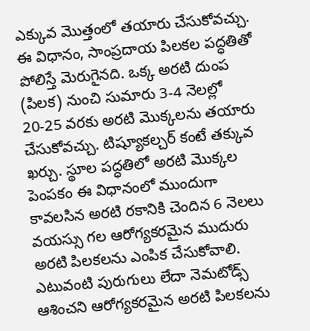ఎక్కువ మొత్తంలో తయారు చేసుకోవచ్చు. ఈ విధానం, సాంప్రదాయ పిలకల పద్ధతితో పోలిస్తే మెరుగైనది. ఒక్క అరటి దుంప (పిలక) నుంచి సుమారు 3-4 నెలల్లో 20-25 వరకు అరటి మొక్కలను తయారు చేసుకోవచ్చు. టిష్యూకల్చర్ కంటే తక్కువ ఖర్చు. స్థూల పద్ధతిలో అరటి మొక్కల పెంపకం ఈ విధానంలో ముందుగా కావలసిన అరటి రకానికి చెందిన 6 నెలలు వయస్సు గల ఆరోగ్యకరమైన ముదురు అరటి పిలకలను ఎంపిక చేసుకోవాలి. ఎటువంటి పురుగులు లేదా నెమటోడ్స్ ఆశించని ఆరోగ్యకరమైన అరటి పిలకలను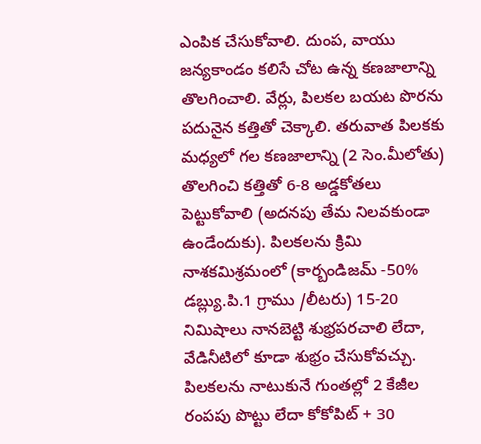ఎంపిక చేసుకోవాలి. దుంప, వాయు జన్యకాండం కలిసే చోట ఉన్న కణజాలాన్ని తొలగించాలి. వేర్లు, పిలకల బయట పొరను పదునైన కత్తితో చెక్కాలి. తరువాత పిలకకు మధ్యలో గల కణజాలాన్ని (2 సెం.మీలోతు) తొలగించి కత్తితో 6-8 అడ్డకోతలు పెట్టుకోవాలి (అదనపు తేమ నిలవకుండా ఉండేందుకు). పిలకలను క్రిమి నాశకమిశ్రమంలో (కార్బండిజమ్ -50% డబ్ల్యు.పి.1 గ్రాము /లీటరు) 15-20 నిమిషాలు నానబెట్టి శుభ్రపరచాలి లేదా, వేడినీటిలో కూడా శుభ్రం చేసుకోవచ్చు. పిలకలను నాటుకునే గుంతల్లో 2 కేజీల రంపపు పొట్టు లేదా కోకోపిట్ + 30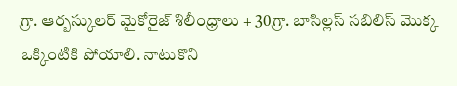గ్రా. ఆర్బస్కులర్ మైకోరైజ్ శిలీంధ్రాలు + 30గ్రా. బాసిల్లస్ సబిలిస్ మొక్క ఒక్కింటికి పోయాలి. నాటుకొని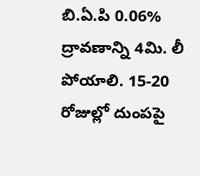బి.ఏ.పి 0.06% ద్రావణాన్ని 4మి. లీ పోయాలి. 15-20 రోజుల్లో దుంపపై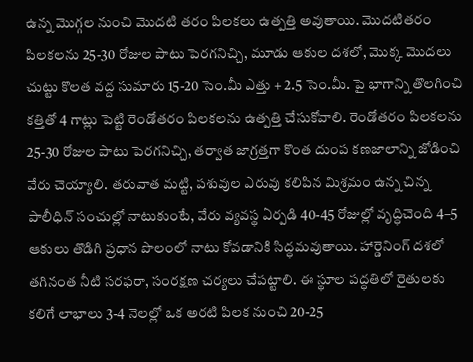ఉన్న మొగ్గల నుంచి మొదటి తరం పిలకలు ఉత్పత్తి అవుతాయి. మొదటితరం పిలకలను 25-30 రోజుల పాటు పెరగనిచ్చి, మూడు ఆకుల దశలో, మొక్క మొదలు చుట్టు కొలత వద్ద సుమారు 15-20 సెం.మీ ఎత్తు + 2.5 సెం.మీ. పై భాగాన్ని తొలగించి కత్తితో 4 గాట్లు పెట్టి రెండోతరం పిలకలను ఉత్పత్తి చేసుకోవాలి. రెండోతరం పిలకలను 25-30 రోజుల పాటు పెరగనిచ్చి, తర్వాత జాగ్రత్తగా కొంత దుంప కణజాలాన్ని జోడించి వేరు చెయ్యాలి. తరువాత మట్టి, పశువుల ఎరువు కలిపిన మిశ్రమం ఉన్న చిన్న పాలీధిన్ సంచుల్లో నాటుకుంటే, వేరు వ్యవస్థ ఏర్పడి 40-45 రోజుల్లో వృద్ధిచెంది 4–5 ఆకులు తొడిగి ప్రధాన పొలంలో నాటు కోవడానికి సిద్ధమవుతాయి. హార్డెనింగ్ దశలో తగినంత నీటి సరఫరా, సంరక్షణ చర్యలు చేపట్టాలి. ఈ స్థూల పద్ధతిలో రైతులకు కలిగే లాభాలు 3-4 నెలల్లో ఒక అరటి పిలక నుంచి 20-25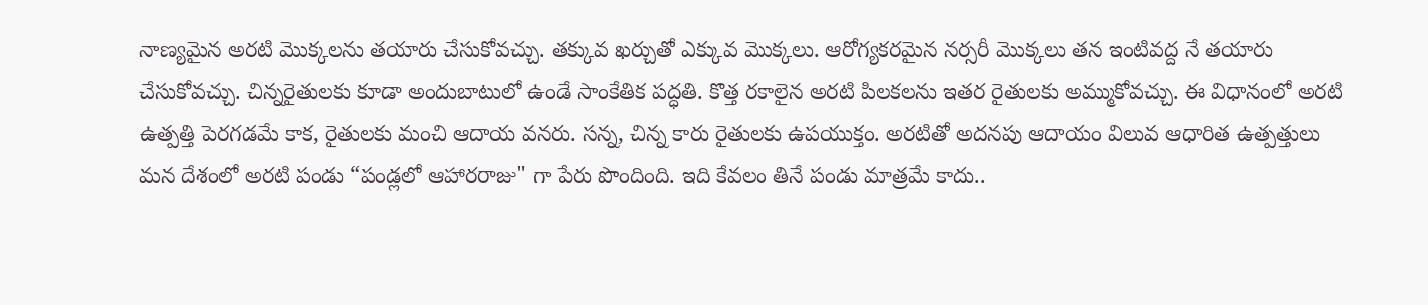నాణ్యమైన అరటి మొక్కలను తయారు చేసుకోవచ్చు. తక్కువ ఖర్చుతో ఎక్కువ మొక్కలు. ఆరోగ్యకరమైన నర్సరీ మొక్కలు తన ఇంటివద్ద నే తయారు చేసుకోవచ్చు. చిన్నరైతులకు కూడా అందుబాటులో ఉండే సాంకేతిక పద్ధతి. కొత్త రకాలైన అరటి పిలకలను ఇతర రైతులకు అమ్ముకోవచ్చు. ఈ విధానంలో అరటి ఉత్పత్తి పెరగడమే కాక, రైతులకు మంచి ఆదాయ వనరు. సన్న, చిన్న కారు రైతులకు ఉపయుక్తం. అరటితో అదనపు ఆదాయం విలువ ఆధారిత ఉత్పత్తులు మన దేశంలో అరటి పండు “పండ్లలో ఆహారరాజు" గా పేరు పొందింది. ఇది కేవలం తినే పండు మాత్రమే కాదు..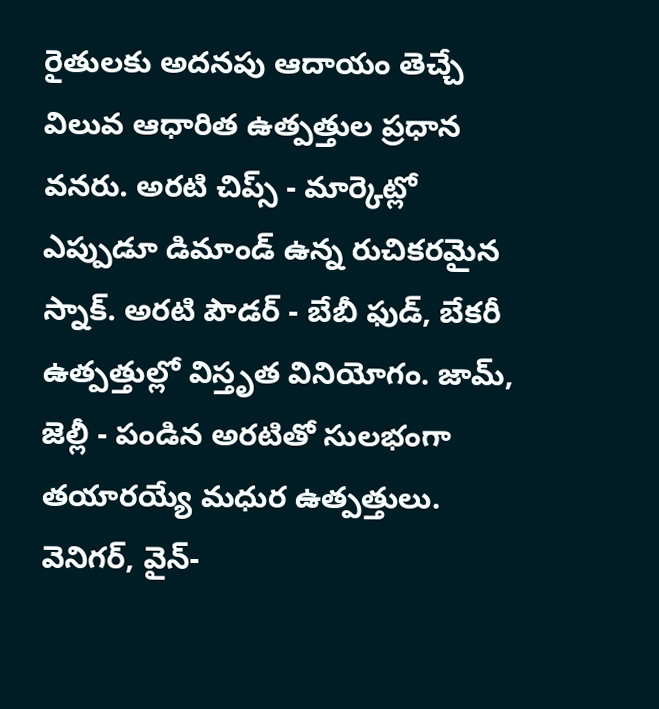రైతులకు అదనపు ఆదాయం తెచ్చే విలువ ఆధారిత ఉత్పత్తుల ప్రధాన వనరు. అరటి చిప్స్ - మార్కెట్లో ఎప్పుడూ డిమాండ్ ఉన్న రుచికరమైన స్నాక్. అరటి పౌడర్ - బేబీ ఫుడ్, బేకరీ ఉత్పత్తుల్లో విస్తృత వినియోగం. జామ్, జెల్లీ - పండిన అరటితో సులభంగా తయారయ్యే మధుర ఉత్పత్తులు. వెనిగర్, వైన్-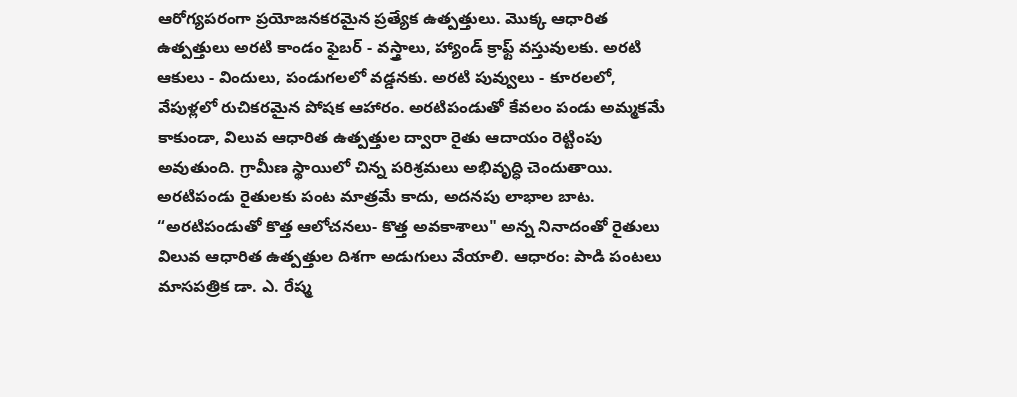ఆరోగ్యపరంగా ప్రయోజనకరమైన ప్రత్యేక ఉత్పత్తులు. మొక్క ఆధారిత ఉత్పత్తులు అరటి కాండం ఫైబర్ - వస్త్రాలు, హ్యాండ్ క్రాఫ్ట్ వస్తువులకు. అరటి ఆకులు - విందులు, పండుగలలో వడ్డనకు. అరటి పువ్వులు - కూరలలో, వేపుళ్లలో రుచికరమైన పోషక ఆహారం. అరటిపండుతో కేవలం పండు అమ్మకమే కాకుండా, విలువ ఆధారిత ఉత్పత్తుల ద్వారా రైతు ఆదాయం రెట్టింపు అవుతుంది. గ్రామీణ స్థాయిలో చిన్న పరిశ్రమలు అభివృద్ధి చెందుతాయి. అరటిపండు రైతులకు పంట మాత్రమే కాదు, అదనపు లాభాల బాట. “అరటిపండుతో కొత్త ఆలోచనలు- కొత్త అవకాశాలు" అన్న నినాదంతో రైతులు విలువ ఆధారిత ఉత్పత్తుల దిశగా అడుగులు వేయాలి. ఆధారం: పాడి పంటలు మాసపత్రిక డా. ఎ. రేష్మ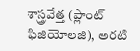శాస్త్రవేత్త (ప్లాంట్ ఫిజియోలజి), అరటి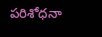పరిశోధనా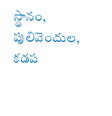స్థానం, పులివెందుల, కడప